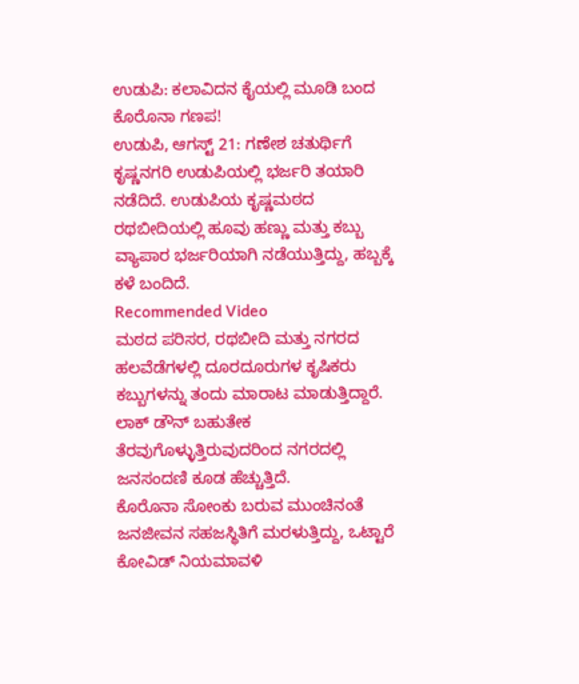ಉಡುಪಿ: ಕಲಾವಿದನ ಕೈಯಲ್ಲಿ ಮೂಡಿ ಬಂದ ಕೊರೊನಾ ಗಣಪ!
ಉಡುಪಿ, ಆಗಸ್ಟ್ 21: ಗಣೇಶ ಚತುರ್ಥಿಗೆ ಕೃಷ್ಣನಗರಿ ಉಡುಪಿಯಲ್ಲಿ ಭರ್ಜರಿ ತಯಾರಿ ನಡೆದಿದೆ. ಉಡುಪಿಯ ಕೃಷ್ಣಮಠದ ರಥಬೀದಿಯಲ್ಲಿ ಹೂವು ಹಣ್ಣು ಮತ್ತು ಕಬ್ಬು ವ್ಯಾಪಾರ ಭರ್ಜರಿಯಾಗಿ ನಡೆಯುತ್ತಿದ್ದು, ಹಬ್ಬಕ್ಕೆ ಕಳೆ ಬಂದಿದೆ.
Recommended Video
ಮಠದ ಪರಿಸರ, ರಥಬೀದಿ ಮತ್ತು ನಗರದ ಹಲವೆಡೆಗಳಲ್ಲಿ ದೂರದೂರುಗಳ ಕೃಷಿಕರು ಕಬ್ಬುಗಳನ್ನು ತಂದು ಮಾರಾಟ ಮಾಡುತ್ತಿದ್ದಾರೆ. ಲಾಕ್ ಡೌನ್ ಬಹುತೇಕ ತೆರವುಗೊಳ್ಳುತ್ತಿರುವುದರಿಂದ ನಗರದಲ್ಲಿ ಜನಸಂದಣಿ ಕೂಡ ಹೆಚ್ಚುತ್ತಿದೆ.
ಕೊರೊನಾ ಸೋಂಕು ಬರುವ ಮುಂಚಿನಂತೆ ಜನಜೀವನ ಸಹಜಸ್ಥಿತಿಗೆ ಮರಳುತ್ತಿದ್ದು, ಒಟ್ಟಾರೆ ಕೋವಿಡ್ ನಿಯಮಾವಳಿ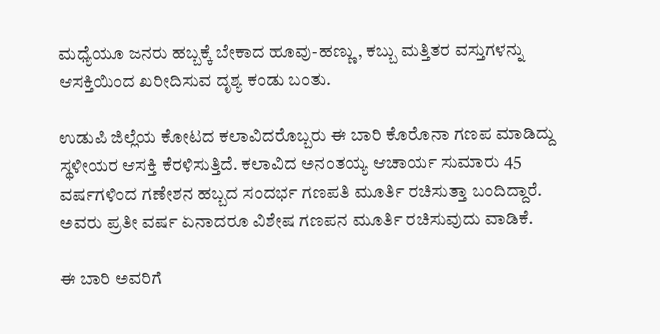ಮಧ್ಯೆಯೂ ಜನರು ಹಬ್ಬಕ್ಕೆ ಬೇಕಾದ ಹೂವು-ಹಣ್ಣು, ಕಬ್ಬು ಮತ್ತಿತರ ವಸ್ತುಗಳನ್ನು ಆಸಕ್ತಿಯಿಂದ ಖರೀದಿಸುವ ದೃಶ್ಯ ಕಂಡು ಬಂತು.

ಉಡುಪಿ ಜಿಲ್ಲೆಯ ಕೋಟದ ಕಲಾವಿದರೊಬ್ಬರು ಈ ಬಾರಿ ಕೊರೊನಾ ಗಣಪ ಮಾಡಿದ್ದು ಸ್ಥಳೀಯರ ಆಸಕ್ತಿ ಕೆರಳಿಸುತ್ತಿದೆ. ಕಲಾವಿದ ಅನಂತಯ್ಯ ಆಚಾರ್ಯ ಸುಮಾರು 45 ವರ್ಷಗಳಿಂದ ಗಣೇಶನ ಹಬ್ಬದ ಸಂದರ್ಭ ಗಣಪತಿ ಮೂರ್ತಿ ರಚಿಸುತ್ತಾ ಬಂದಿದ್ದಾರೆ. ಅವರು ಪ್ರತೀ ವರ್ಷ ಏನಾದರೂ ವಿಶೇಷ ಗಣಪನ ಮೂರ್ತಿ ರಚಿಸುವುದು ವಾಡಿಕೆ.

ಈ ಬಾರಿ ಅವರಿಗೆ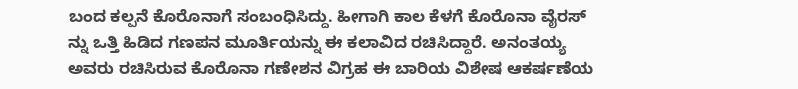ಬಂದ ಕಲ್ಪನೆ ಕೊರೊನಾಗೆ ಸಂಬಂಧಿಸಿದ್ದು. ಹೀಗಾಗಿ ಕಾಲ ಕೆಳಗೆ ಕೊರೊನಾ ವೈರಸ್ ನ್ನು ಒತ್ತಿ ಹಿಡಿದ ಗಣಪನ ಮೂರ್ತಿಯನ್ನು ಈ ಕಲಾವಿದ ರಚಿಸಿದ್ದಾರೆ. ಅನಂತಯ್ಯ ಅವರು ರಚಿಸಿರುವ ಕೊರೊನಾ ಗಣೇಶನ ವಿಗ್ರಹ ಈ ಬಾರಿಯ ವಿಶೇಷ ಆಕರ್ಷಣೆಯ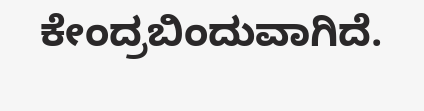ಕೇಂದ್ರಬಿಂದುವಾಗಿದೆ.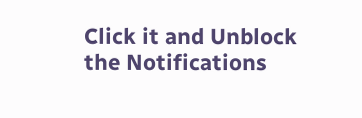Click it and Unblock the Notifications